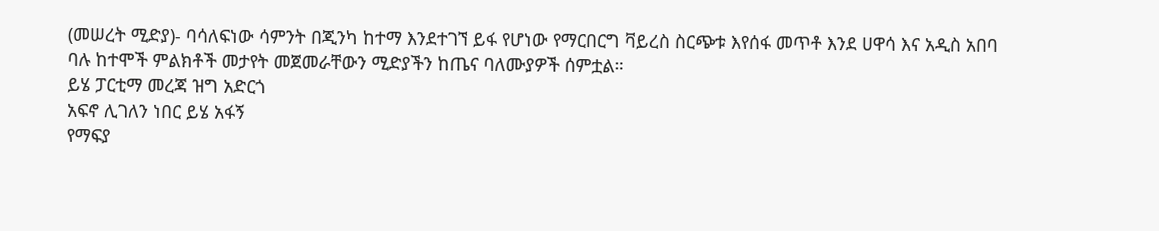(መሠረት ሚድያ)- ባሳለፍነው ሳምንት በጂንካ ከተማ እንደተገኘ ይፋ የሆነው የማርበርግ ቫይረስ ስርጭቱ እየሰፋ መጥቶ እንደ ሀዋሳ እና አዲስ አበባ ባሉ ከተሞች ምልክቶች መታየት መጀመራቸውን ሚድያችን ከጤና ባለሙያዎች ሰምቷል።
ይሄ ፓርቲማ መረጃ ዝግ አድርጎ
አፍኖ ሊገለን ነበር ይሄ አፋኝ
የማፍያ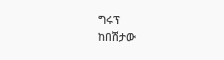ግሩፕ
ከበሽታው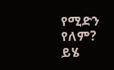የሚድን የለም?
ይሄ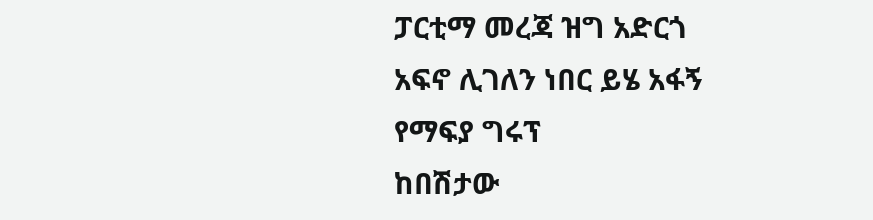ፓርቲማ መረጃ ዝግ አድርጎ
አፍኖ ሊገለን ነበር ይሄ አፋኝ
የማፍያ ግሩፕ
ከበሽታው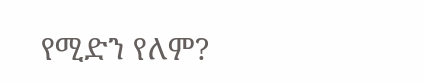የሚድን የለም?